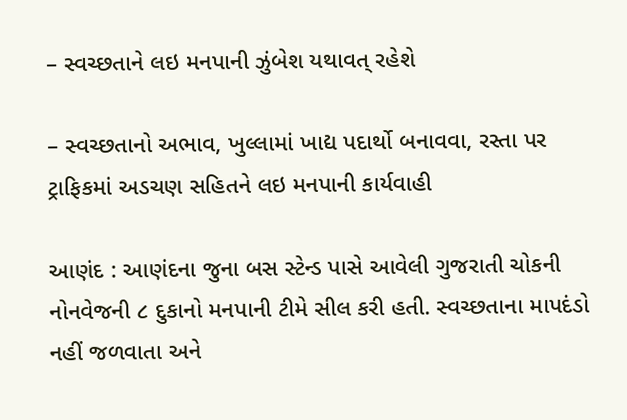– સ્વચ્છતાને લઇ મનપાની ઝુંબેશ યથાવત્ રહેશે

– સ્વચ્છતાનો અભાવ, ખુલ્લામાં ખાદ્ય પદાર્થો બનાવવા, રસ્તા પર ટ્રાફિકમાં અડચણ સહિતને લઇ મનપાની કાર્યવાહી

આણંદ : આણંદના જુના બસ સ્ટેન્ડ પાસે આવેલી ગુજરાતી ચોકની નોનવેજની ૮ દુકાનો મનપાની ટીમે સીલ કરી હતી. સ્વચ્છતાના માપદંડો નહીં જળવાતા અને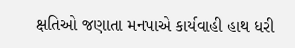ક્ષતિઓ જણાતા મનપાએ કાર્યવાહી હાથ ધરી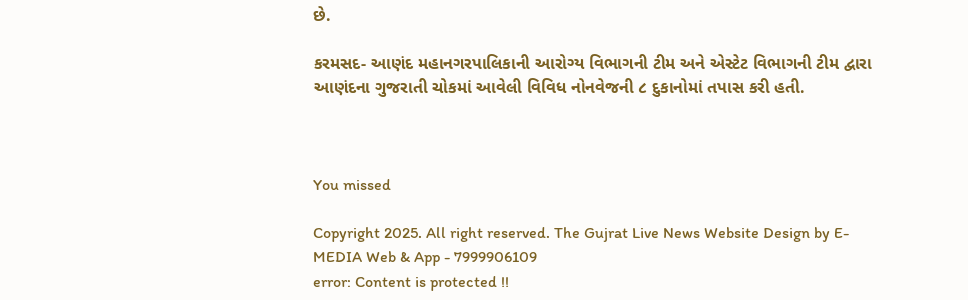છે.

કરમસદ- આણંદ મહાનગરપાલિકાની આરોગ્ય વિભાગની ટીમ અને એસ્ટેટ વિભાગની ટીમ દ્વારા આણંદના ગુજરાતી ચોકમાં આવેલી વિવિધ નોનવેજની ૮ દુકાનોમાં તપાસ કરી હતી.



You missed

Copyright 2025. All right reserved. The Gujrat Live News Website Design by E- MEDIA Web & App - 7999906109
error: Content is protected !!